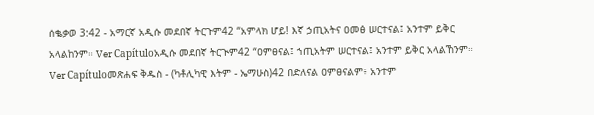ሰቈቃወ 3:42 - አማርኛ አዲሱ መደበኛ ትርጉም42 “አምላክ ሆይ! እኛ ኃጢአትና ዐመፅ ሠርተናል፤ አንተም ይቅር አላልከንም። Ver Capítuloአዲሱ መደበኛ ትርጒም42 “ዐምፀናል፤ ኀጢአትም ሠርተናል፤ አንተም ይቅር አላልኸንም። Ver Capítuloመጽሐፍ ቅዱስ - (ካቶሊካዊ እትም - ኤማሁስ)42 በድለናል ዐምፀናልም፥ አንተም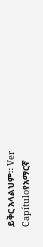ይቅር አላልህም። Ver Capítuloየአማርኛ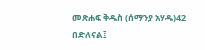መጽሐፍ ቅዱስ (ሰማንያ አሃዱ)42 በድለናል፤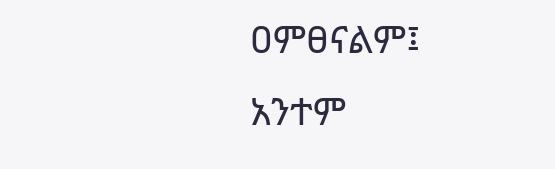ዐምፀናልም፤ አንተም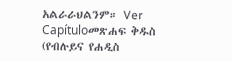አልራራህልንም። Ver Capítuloመጽሐፍ ቅዱስ (የብሉይና የሐዲስ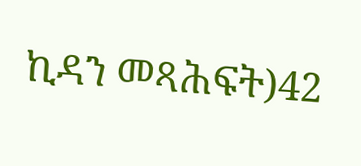ኪዳን መጻሕፍት)42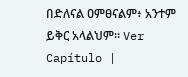በድለናል ዐምፀናልም፥ አንተም ይቅር አላልህም። Ver Capítulo |